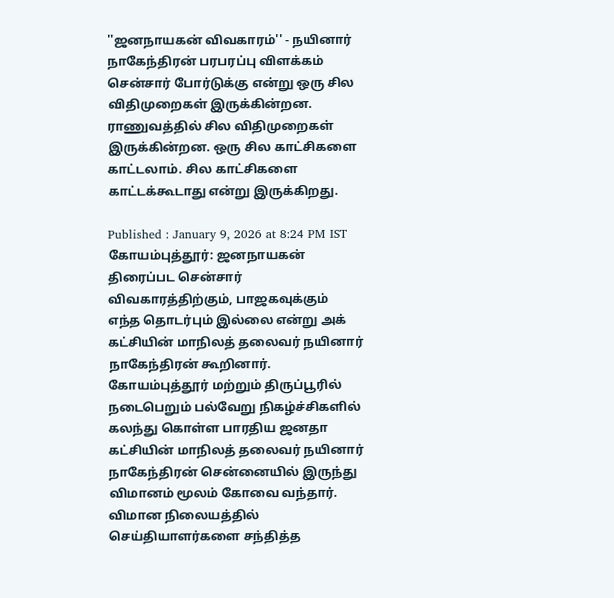''ஜனநாயகன் விவகாரம்'' - நயினார் நாகேந்திரன் பரபரப்பு விளக்கம்
சென்சார் போர்டுக்கு என்று ஒரு சில விதிமுறைகள் இருக்கின்றன. ராணுவத்தில் சில விதிமுறைகள் இருக்கின்றன. ஒரு சில காட்சிகளை காட்டலாம். சில காட்சிகளை காட்டக்கூடாது என்று இருக்கிறது.

Published : January 9, 2026 at 8:24 PM IST
கோயம்புத்தூர்: ஜனநாயகன் திரைப்பட சென்சார் விவகாரத்திற்கும், பாஜகவுக்கும் எந்த தொடர்பும் இல்லை என்று அக் கட்சியின் மாநிலத் தலைவர் நயினார் நாகேந்திரன் கூறினார்.
கோயம்புத்தூர் மற்றும் திருப்பூரில் நடைபெறும் பல்வேறு நிகழ்ச்சிகளில் கலந்து கொள்ள பாரதிய ஜனதா கட்சியின் மாநிலத் தலைவர் நயினார் நாகேந்திரன் சென்னையில் இருந்து விமானம் மூலம் கோவை வந்தார். விமான நிலையத்தில் செய்தியாளர்களை சந்தித்த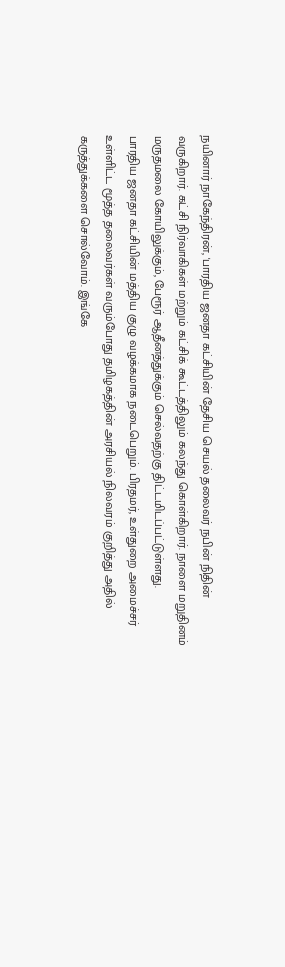நயினார் நாகேந்திரன், 'பாரதிய ஜனதா கட்சியின் தேசிய செயல் தலைவர் நபின் நிதின் வருகிறார். கட்சி நிர்வாகிகள் மற்றும் கட்சிக் கூட்டத்திலும் கலந்து கொள்கிறார். நாளை மறுதினம் மருதமலை கோயிலுக்கும், பேரூர் ஆதீனத்துக்கும் செல்வதற்கு திட்டமிடப்பட்டுள்ளது.
பாரதிய ஜனதா கட்சியின் மத்திய குழு வழக்கமாக நடைபெறும். பிரதமர், உள்துறை அமைச்சர் உள்ளிட்ட மூத்த தலைவர்கள் வரும்போது தமிழகத்தின் அரசியல் நிலவரம் குறித்து அதில் கருத்துக்களை சொல்வோம். இங்கே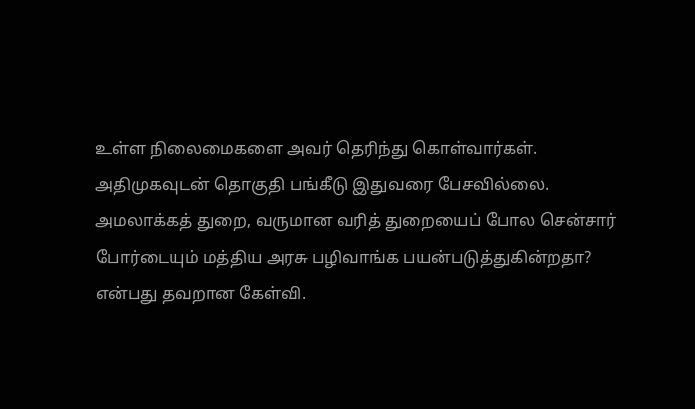உள்ள நிலைமைகளை அவர் தெரிந்து கொள்வார்கள்.
அதிமுகவுடன் தொகுதி பங்கீடு இதுவரை பேசவில்லை. அமலாக்கத் துறை, வருமான வரித் துறையைப் போல சென்சார் போர்டையும் மத்திய அரசு பழிவாங்க பயன்படுத்துகின்றதா? என்பது தவறான கேள்வி.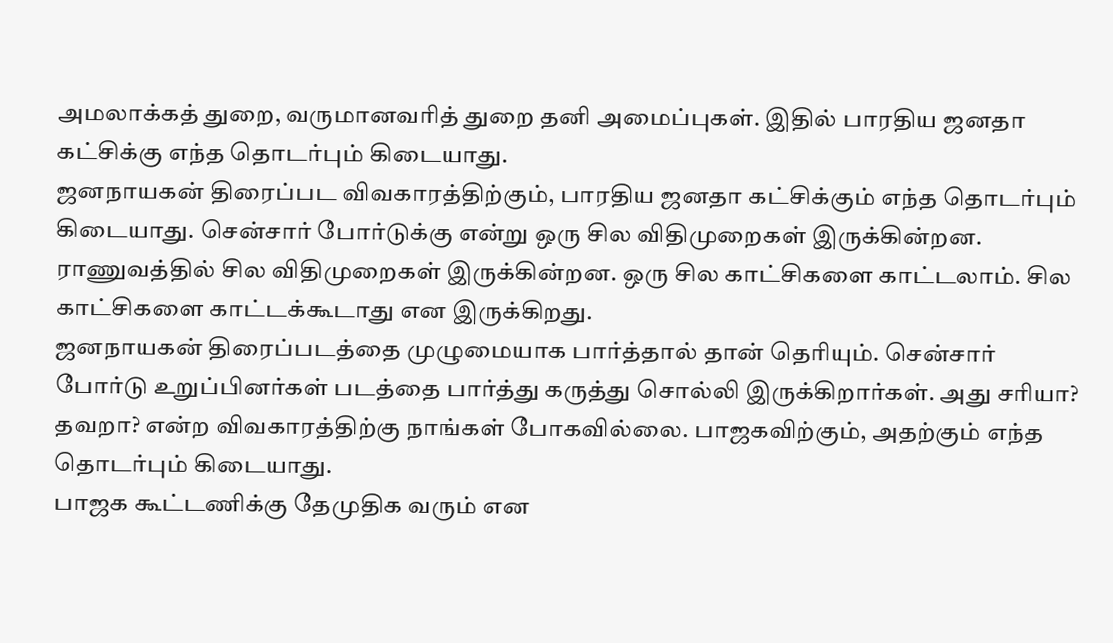அமலாக்கத் துறை, வருமானவரித் துறை தனி அமைப்புகள். இதில் பாரதிய ஜனதா கட்சிக்கு எந்த தொடர்பும் கிடையாது.
ஜனநாயகன் திரைப்பட விவகாரத்திற்கும், பாரதிய ஜனதா கட்சிக்கும் எந்த தொடர்பும் கிடையாது. சென்சார் போர்டுக்கு என்று ஒரு சில விதிமுறைகள் இருக்கின்றன. ராணுவத்தில் சில விதிமுறைகள் இருக்கின்றன. ஒரு சில காட்சிகளை காட்டலாம். சில காட்சிகளை காட்டக்கூடாது என இருக்கிறது.
ஜனநாயகன் திரைப்படத்தை முழுமையாக பார்த்தால் தான் தெரியும். சென்சார் போர்டு உறுப்பினர்கள் படத்தை பார்த்து கருத்து சொல்லி இருக்கிறார்கள். அது சரியா? தவறா? என்ற விவகாரத்திற்கு நாங்கள் போகவில்லை. பாஜகவிற்கும், அதற்கும் எந்த தொடர்பும் கிடையாது.
பாஜக கூட்டணிக்கு தேமுதிக வரும் என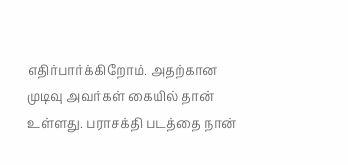எதிர்பார்க்கிறோம். அதற்கான முடிவு அவர்கள் கையில் தான் உள்ளது. பராசக்தி படத்தை நான்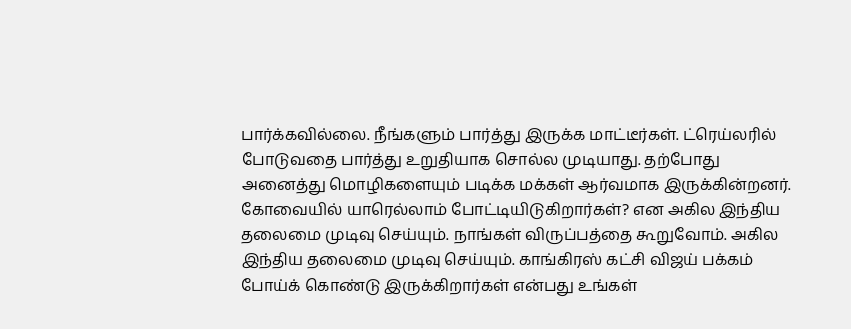பார்க்கவில்லை. நீங்களும் பார்த்து இருக்க மாட்டீர்கள். ட்ரெய்லரில் போடுவதை பார்த்து உறுதியாக சொல்ல முடியாது. தற்போது அனைத்து மொழிகளையும் படிக்க மக்கள் ஆர்வமாக இருக்கின்றனர்.
கோவையில் யாரெல்லாம் போட்டியிடுகிறார்கள்? என அகில இந்திய தலைமை முடிவு செய்யும். நாங்கள் விருப்பத்தை கூறுவோம். அகில இந்திய தலைமை முடிவு செய்யும். காங்கிரஸ் கட்சி விஜய் பக்கம் போய்க் கொண்டு இருக்கிறார்கள் என்பது உங்கள்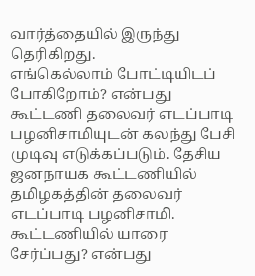வார்த்தையில் இருந்து தெரிகிறது.
எங்கெல்லாம் போட்டியிடப் போகிறோம்? என்பது கூட்டணி தலைவர் எடப்பாடி பழனிசாமியுடன் கலந்து பேசி முடிவு எடுக்கப்படும். தேசிய ஜனநாயக கூட்டணியில் தமிழகத்தின் தலைவர் எடப்பாடி பழனிசாமி. கூட்டணியில் யாரை சேர்ப்பது? என்பது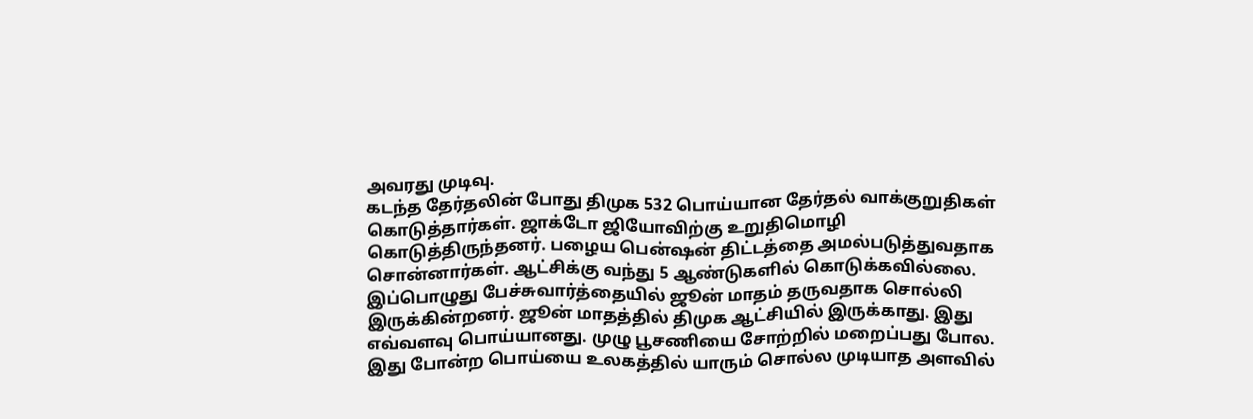அவரது முடிவு.
கடந்த தேர்தலின் போது திமுக 532 பொய்யான தேர்தல் வாக்குறுதிகள் கொடுத்தார்கள். ஜாக்டோ ஜியோவிற்கு உறுதிமொழி கொடுத்திருந்தனர். பழைய பென்ஷன் திட்டத்தை அமல்படுத்துவதாக சொன்னார்கள். ஆட்சிக்கு வந்து 5 ஆண்டுகளில் கொடுக்கவில்லை. இப்பொழுது பேச்சுவார்த்தையில் ஜூன் மாதம் தருவதாக சொல்லி இருக்கின்றனர். ஜூன் மாதத்தில் திமுக ஆட்சியில் இருக்காது. இது எவ்வளவு பொய்யானது. முழு பூசணியை சோற்றில் மறைப்பது போல. இது போன்ற பொய்யை உலகத்தில் யாரும் சொல்ல முடியாத அளவில்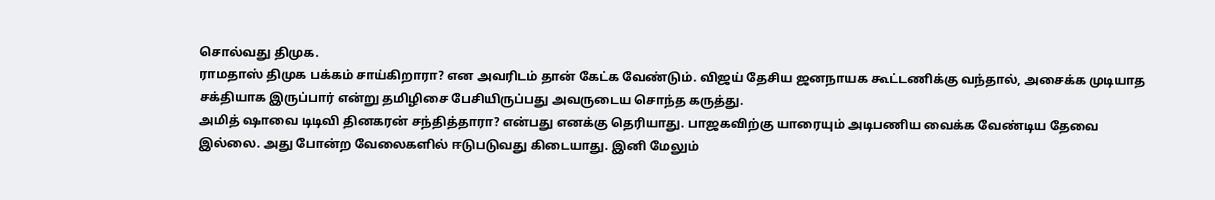சொல்வது திமுக.
ராமதாஸ் திமுக பக்கம் சாய்கிறாரா? என அவரிடம் தான் கேட்க வேண்டும். விஜய் தேசிய ஜனநாயக கூட்டணிக்கு வந்தால், அசைக்க முடியாத சக்தியாக இருப்பார் என்று தமிழிசை பேசியிருப்பது அவருடைய சொந்த கருத்து.
அமித் ஷாவை டிடிவி தினகரன் சந்தித்தாரா? என்பது எனக்கு தெரியாது. பாஜகவிற்கு யாரையும் அடிபணிய வைக்க வேண்டிய தேவை இல்லை. அது போன்ற வேலைகளில் ஈடுபடுவது கிடையாது. இனி மேலும்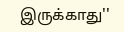இருக்காது''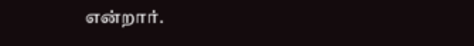என்றார்.